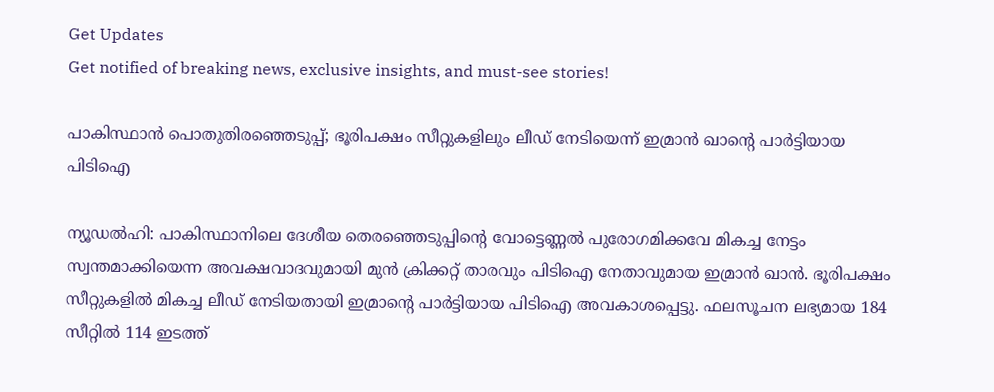Get Updates
Get notified of breaking news, exclusive insights, and must-see stories!

പാകിസ്ഥാൻ പൊതുതിരഞ്ഞെടുപ്പ്; ഭൂരിപക്ഷം സീറ്റുകളിലും ലീഡ് നേടിയെന്ന് ഇമ്രാൻ ഖാന്റെ പാർട്ടിയായ പിടിഐ

ന്യൂഡൽഹി: പാകിസ്ഥാനിലെ ദേശീയ തെരഞ്ഞെടുപ്പിന്റെ വോട്ടെണ്ണൽ പുരോഗമിക്കവേ മികച്ച നേട്ടം സ്വന്തമാക്കിയെന്ന അവക്ഷവാദവുമായി മുൻ ക്രിക്കറ്റ് താരവും പിടിഐ നേതാവുമായ ഇമ്രാൻ ഖാൻ. ഭൂരിപക്ഷം സീറ്റുകളിൽ മികച്ച ലീഡ് നേടിയതായി ഇമ്രാന്റെ പാർട്ടിയായ പിടിഐ അവകാശപ്പെട്ടു. ഫലസൂചന ലഭ്യമായ 184 സീറ്റിൽ 114 ഇടത്ത്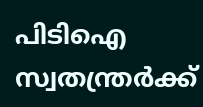പിടിഐ സ്വതന്ത്രർക്ക്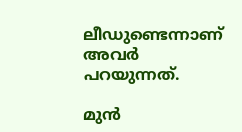ലീഡുണ്ടെന്നാണ് അവർ പറയുന്നത്.

മുൻ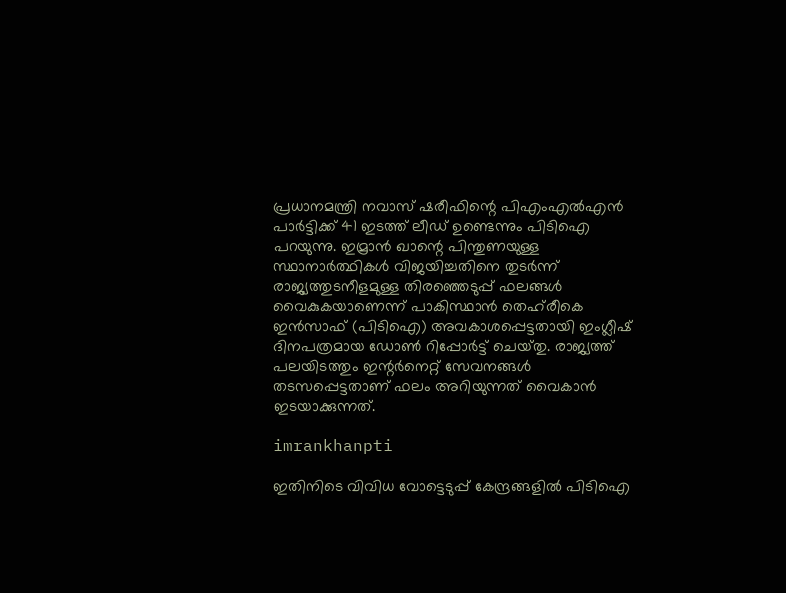പ്രധാനമന്ത്രി നവാസ് ഷരീഫിന്റെ പിഎംഎൽഎൻ പാർട്ടിക്ക് 41 ഇടത്ത് ലീഡ് ഉണ്ടെന്നും പിടിഐ പറയുന്നു. ഇമ്രാൻ ഖാന്റെ പിന്തുണയുള്ള സ്ഥാനാർത്ഥികൾ വിജയിച്ചതിനെ തുടർന്ന് രാജ്യത്തുടനീളമുള്ള തിരഞ്ഞെടുപ്പ് ഫലങ്ങൾ വൈകുകയാണെന്ന് പാകിസ്ഥാൻ തെഹ്‌രീകെ ഇൻസാഫ് (പിടിഐ) അവകാശപ്പെട്ടതായി ഇംഗ്ലീഷ് ദിനപത്രമായ ഡോൺ റിപ്പോർട്ട് ചെയ്‌തു. രാജ്യത്ത് പലയിടത്തും ഇന്റർനെറ്റ് സേവനങ്ങൾ തടസപ്പെട്ടതാണ് ഫലം അറിയുന്നത് വൈകാൻ ഇടയാക്കുന്നത്.

imrankhanpti

ഇതിനിടെ വിവിധ വോട്ടെടുപ്പ് കേന്ദ്രങ്ങളിൽ പിടിഐ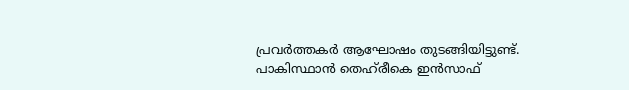പ്രവർത്തകർ ആഘോഷം തുടങ്ങിയിട്ടുണ്ട്. പാകിസ്ഥാൻ തെഹ്‌രീകെ ഇൻസാഫ്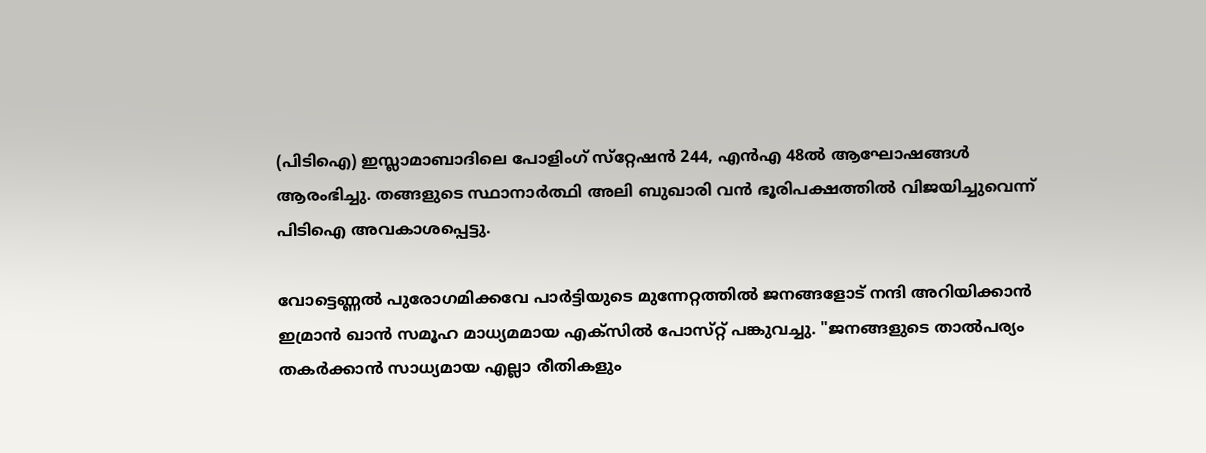(പിടിഐ) ഇസ്ലാമാബാദിലെ പോളിംഗ് സ്‌റ്റേഷൻ 244, എൻഎ 48ൽ ആഘോഷങ്ങൾ ആരംഭിച്ചു. തങ്ങളുടെ സ്ഥാനാർത്ഥി അലി ബുഖാരി വൻ ഭൂരിപക്ഷത്തിൽ വിജയിച്ചുവെന്ന് പിടിഐ അവകാശപ്പെട്ടു.

വോട്ടെണ്ണൽ പുരോഗമിക്കവേ പാർട്ടിയുടെ മുന്നേറ്റത്തിൽ ജനങ്ങളോട് നന്ദി അറിയിക്കാൻ ഇമ്രാൻ ഖാൻ സമൂഹ മാധ്യമമായ എക്‌സിൽ പോസ്‌റ്റ് പങ്കുവച്ചു. "ജനങ്ങളുടെ താൽപര്യം തകർക്കാൻ സാധ്യമായ എല്ലാ രീതികളും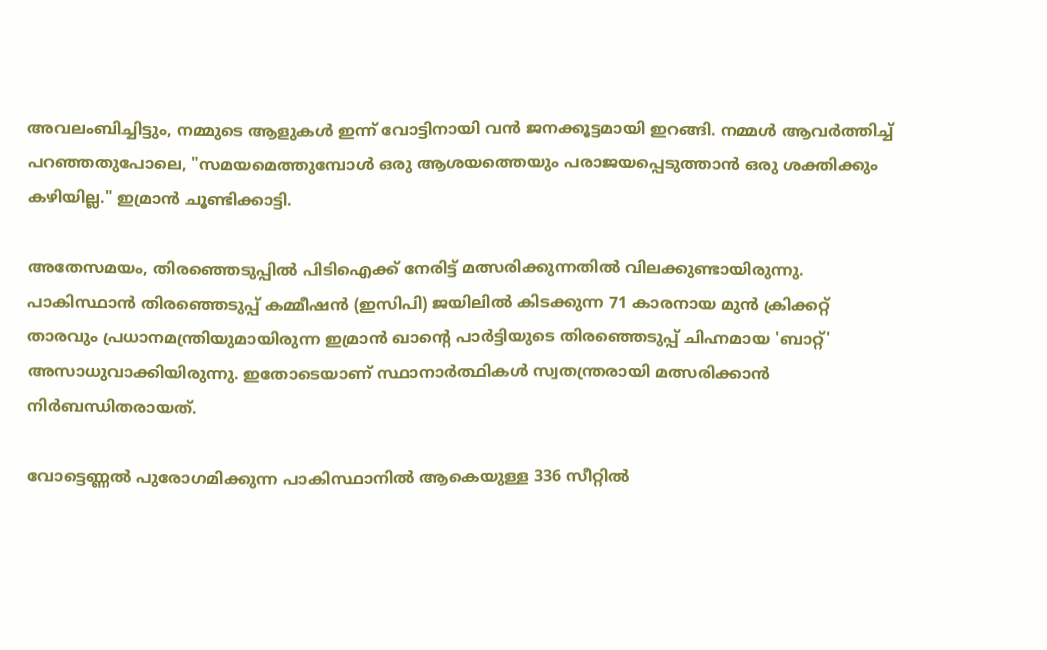അവലംബിച്ചിട്ടും, നമ്മുടെ ആളുകൾ ഇന്ന് വോട്ടിനായി വൻ ജനക്കൂട്ടമായി ഇറങ്ങി. നമ്മൾ ആവർത്തിച്ച് പറഞ്ഞതുപോലെ, "സമയമെത്തുമ്പോൾ ഒരു ആശയത്തെയും പരാജയപ്പെടുത്താൻ ഒരു ശക്തിക്കും കഴിയില്ല." ഇമ്രാൻ ചൂണ്ടിക്കാട്ടി.

അതേസമയം, തിരഞ്ഞെടുപ്പിൽ പിടിഐക്ക് നേരിട്ട് മത്സരിക്കുന്നതിൽ വിലക്കുണ്ടായിരുന്നു. പാകിസ്ഥാൻ തിരഞ്ഞെടുപ്പ് കമ്മീഷൻ (ഇസിപി) ജയിലിൽ കിടക്കുന്ന 71 കാരനായ മുൻ ക്രിക്കറ്റ് താരവും പ്രധാനമന്ത്രിയുമായിരുന്ന ഇമ്രാൻ ഖാന്റെ പാർട്ടിയുടെ തിരഞ്ഞെടുപ്പ് ചിഹ്നമായ 'ബാറ്റ്' അസാധുവാക്കിയിരുന്നു. ഇതോടെയാണ് സ്ഥാനാർത്ഥികൾ സ്വതന്ത്രരായി മത്സരിക്കാൻ നിർബന്ധിതരായത്.

വോട്ടെണ്ണൽ പുരോഗമിക്കുന്ന പാകിസ്ഥാനിൽ ആകെയുള്ള 336 സീറ്റിൽ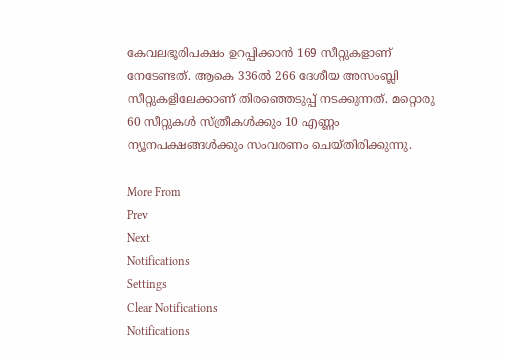കേവലഭൂരിപക്ഷം ഉറപ്പിക്കാൻ 169 സീറ്റുകളാണ് നേടേണ്ടത്. ആകെ 336ൽ 266 ദേശീയ അസംബ്ലി സീറ്റുകളിലേക്കാണ് തിരഞ്ഞെടുപ്പ് നടക്കുന്നത്. മറ്റൊരു 60 സീറ്റുകൾ സ്ത്രീകൾക്കും 10 എണ്ണം ന്യൂനപക്ഷങ്ങൾക്കും സംവരണം ചെയ്‌തിരിക്കുന്നു.

More From
Prev
Next
Notifications
Settings
Clear Notifications
Notifications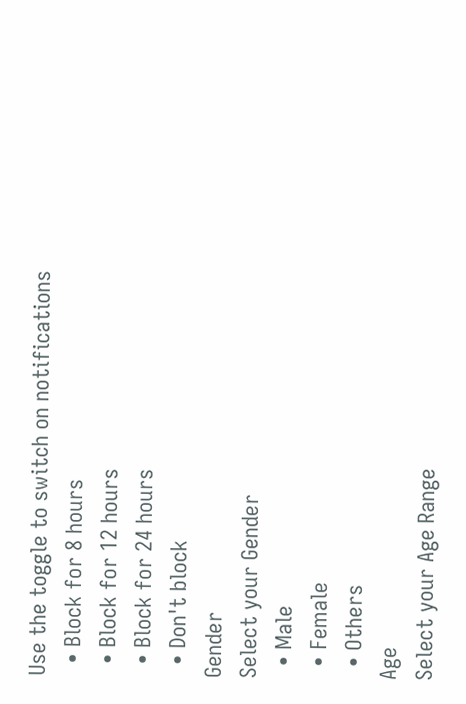Use the toggle to switch on notifications
  • Block for 8 hours
  • Block for 12 hours
  • Block for 24 hours
  • Don't block
Gender
Select your Gender
  • Male
  • Female
  • Others
Age
Select your Age Range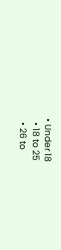• Under 18
  • 18 to 25
  • 26 to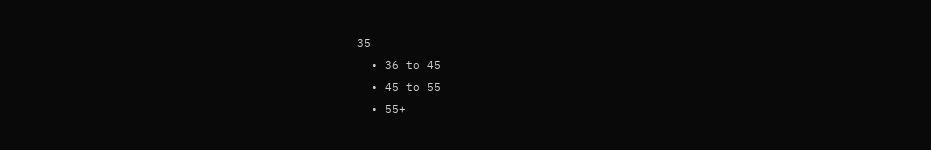35
  • 36 to 45
  • 45 to 55
  • 55+